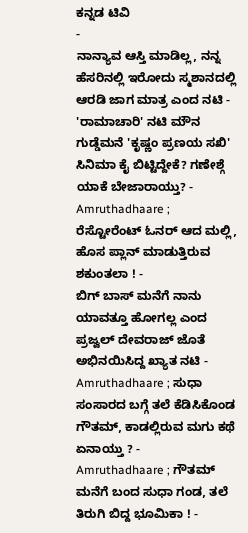ಕನ್ನಡ ಟಿವಿ
-
ನಾನ್ಯಾವ ಆಸ್ತಿ ಮಾಡಿಲ್ಲ, ನನ್ನ ಹೆಸರಿನಲ್ಲಿ ಇರೋದು ಸ್ಮಶಾನದಲ್ಲಿ ಆರಡಿ ಜಾಗ ಮಾತ್ರ ಎಂದ ನಟಿ -
'ರಾಮಾಚಾರಿ' ನಟಿ ಮೌನ ಗುಡ್ಡೆಮನೆ 'ಕೃಷ್ಣಂ ಪ್ರಣಯ ಸಖಿ' ಸಿನಿಮಾ ಕೈ ಬಿಟ್ಟಿದ್ದೇಕೆ? ಗಣೇಶ್ಗೆ ಯಾಕೆ ಬೇಜಾರಾಯ್ತು? -
Amruthadhaare ; ರೆಸ್ಟೋರೆಂಟ್ ಓನರ್ ಆದ ಮಲ್ಲಿ, ಹೊಸ ಪ್ಲಾನ್ ಮಾಡುತ್ತಿರುವ ಶಕುಂತಲಾ ! -
ಬಿಗ್ ಬಾಸ್ ಮನೆಗೆ ನಾನು ಯಾವತ್ತೂ ಹೋಗಲ್ಲ ಎಂದ ಪ್ರಜ್ವಲ್ ದೇವರಾಜ್ ಜೊತೆ ಅಭಿನಯಿಸಿದ್ದ ಖ್ಯಾತ ನಟಿ -
Amruthadhaare ; ಸುಧಾ ಸಂಸಾರದ ಬಗ್ಗೆ ತಲೆ ಕೆಡಿಸಿಕೊಂಡ ಗೌತಮ್, ಕಾಡಲ್ಲಿರುವ ಮಗು ಕಥೆ ಏನಾಯ್ತು ? -
Amruthadhaare ; ಗೌತಮ್ ಮನೆಗೆ ಬಂದ ಸುಧಾ ಗಂಡ, ತಲೆ ತಿರುಗಿ ಬಿದ್ದ ಭೂಮಿಕಾ ! -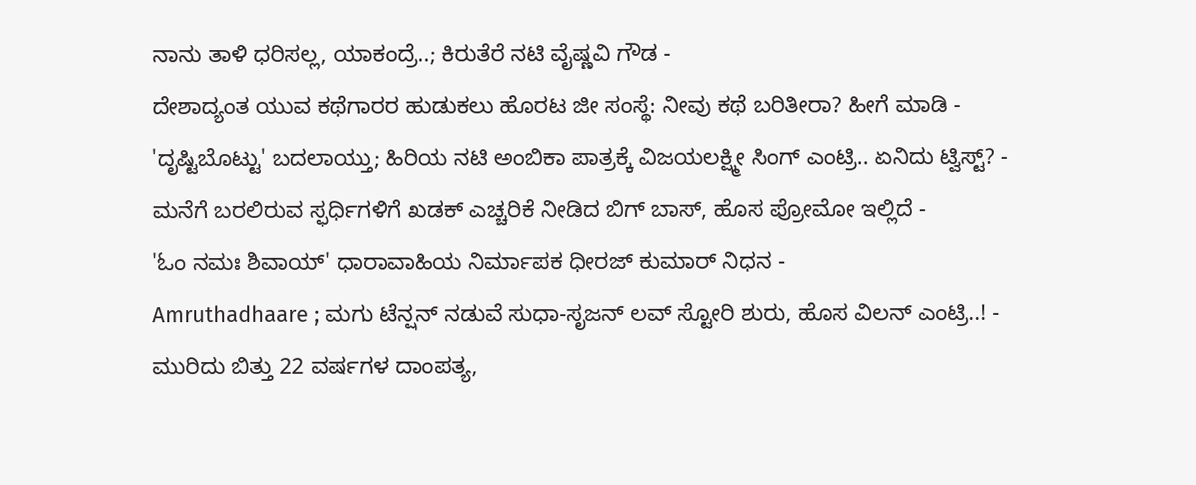ನಾನು ತಾಳಿ ಧರಿಸಲ್ಲ, ಯಾಕಂದ್ರೆ..; ಕಿರುತೆರೆ ನಟಿ ವೈಷ್ಣವಿ ಗೌಡ -
ದೇಶಾದ್ಯಂತ ಯುವ ಕಥೆಗಾರರ ಹುಡುಕಲು ಹೊರಟ ಜೀ ಸಂಸ್ಥೆ: ನೀವು ಕಥೆ ಬರಿತೀರಾ? ಹೀಗೆ ಮಾಡಿ -
'ದೃಷ್ಟಿಬೊಟ್ಟು' ಬದಲಾಯ್ತು; ಹಿರಿಯ ನಟಿ ಅಂಬಿಕಾ ಪಾತ್ರಕ್ಕೆ ವಿಜಯಲಕ್ಷ್ಮೀ ಸಿಂಗ್ ಎಂಟ್ರಿ.. ಏನಿದು ಟ್ವಿಸ್ಟ್? -
ಮನೆಗೆ ಬರಲಿರುವ ಸ್ಫರ್ಧಿಗಳಿಗೆ ಖಡಕ್ ಎಚ್ಚರಿಕೆ ನೀಡಿದ ಬಿಗ್ ಬಾಸ್, ಹೊಸ ಪ್ರೋಮೋ ಇಲ್ಲಿದೆ -
'ಓಂ ನಮಃ ಶಿವಾಯ್' ಧಾರಾವಾಹಿಯ ನಿರ್ಮಾಪಕ ಧೀರಜ್ ಕುಮಾರ್ ನಿಧನ -
Amruthadhaare ; ಮಗು ಟೆನ್ಷನ್ ನಡುವೆ ಸುಧಾ-ಸೃಜನ್ ಲವ್ ಸ್ಟೋರಿ ಶುರು, ಹೊಸ ವಿಲನ್ ಎಂಟ್ರಿ..! -
ಮುರಿದು ಬಿತ್ತು 22 ವರ್ಷಗಳ ದಾಂಪತ್ಯ,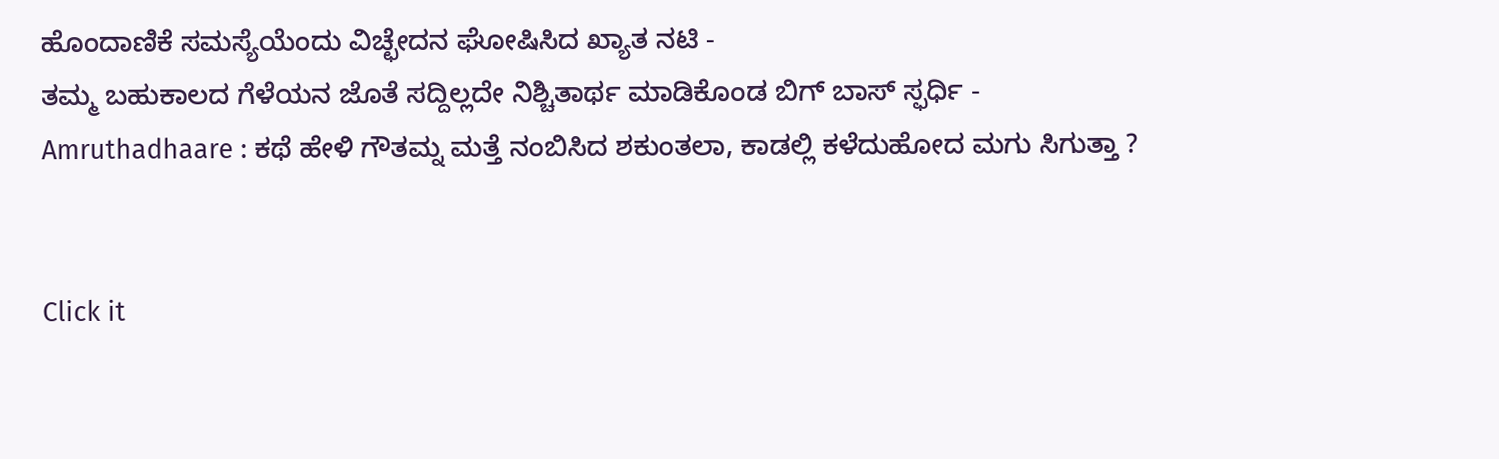ಹೊಂದಾಣಿಕೆ ಸಮಸ್ಯೆಯೆಂದು ವಿಚ್ಛೇದನ ಘೋಷಿಸಿದ ಖ್ಯಾತ ನಟಿ -
ತಮ್ಮ ಬಹುಕಾಲದ ಗೆಳೆಯನ ಜೊತೆ ಸದ್ದಿಲ್ಲದೇ ನಿಶ್ಚಿತಾರ್ಥ ಮಾಡಿಕೊಂಡ ಬಿಗ್ ಬಾಸ್ ಸ್ಫರ್ಧಿ -
Amruthadhaare : ಕಥೆ ಹೇಳಿ ಗೌತಮ್ನ ಮತ್ತೆ ನಂಬಿಸಿದ ಶಕುಂತಲಾ, ಕಾಡಲ್ಲಿ ಕಳೆದುಹೋದ ಮಗು ಸಿಗುತ್ತಾ ?


Click it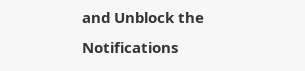and Unblock the Notifications